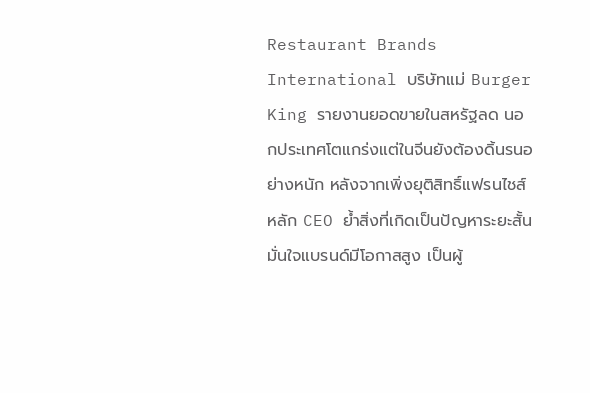Restaurant Brands International บริษัทแม่ Burger King รายงานยอดขายในสหรัฐลด นอกประเทศโตแกร่งแต่ในจีนยังต้องดิ้นรนอย่างหนัก หลังจากเพิ่งยุติสิทธิ์แฟรนไชส์หลัก CEO ย้ำสิ่งที่เกิดเป็นปัญหาระยะสั้น มั่นใจแบรนด์มีโอกาสสูง เป็นผู้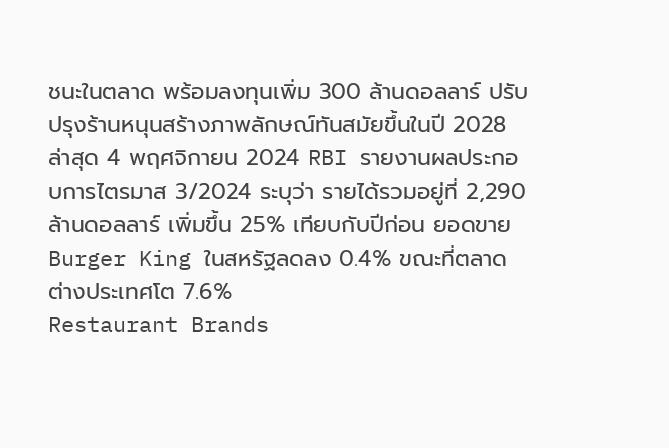ชนะในตลาด พร้อมลงทุนเพิ่ม 300 ล้านดอลลาร์ ปรับปรุงร้านหนุนสร้างภาพลักษณ์ทันสมัยขึ้นในปี 2028
ล่าสุด 4 พฤศจิกายน 2024 RBI รายงานผลประกอบการไตรมาส 3/2024 ระบุว่า รายได้รวมอยู่ที่ 2,290ล้านดอลลาร์ เพิ่มขึ้น 25% เทียบกับปีก่อน ยอดขาย Burger King ในสหรัฐลดลง 0.4% ขณะที่ตลาดต่างประเทศโต 7.6%
Restaurant Brands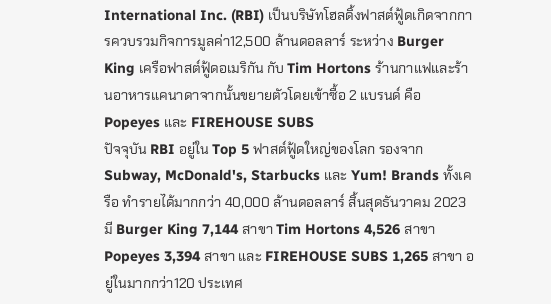International Inc. (RBI) เป็นบริษัทโฮลดิ้งฟาสต์ฟู้ดเกิดจากการควบรวมกิจการมูลค่า12,500 ล้านดอลลาร์ ระหว่าง Burger King เครือฟาสต์ฟู้ดอเมริกัน กับ Tim Hortons ร้านกาแฟและร้านอาหารแคนาดาจากนั้นขยายตัวโดยเข้าซื้อ 2 แบรนด์ คือ Popeyes และ FIREHOUSE SUBS
ปัจจุบัน RBI อยู่ใน Top 5 ฟาสต์ฟู้ดใหญ่ของโลก รองจาก Subway, McDonald's, Starbucks และ Yum! Brands ทั้งเครือ ทำรายได้มากกว่า 40,000 ล้านดอลลาร์ สิ้นสุดธันวาคม 2023 มี Burger King 7,144 สาขา Tim Hortons 4,526 สาขา Popeyes 3,394 สาขา และ FIREHOUSE SUBS 1,265 สาขา อยู่ในมากกว่า120 ประเทศ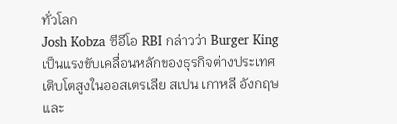ทั่วโลก
Josh Kobza ซีอีโอ RBI กล่าวว่า Burger King เป็นแรงขับเคลื่อนหลักของธุรกิจต่างประเทศ เติบโตสูงในออสเตรเลีย สเปน เกาหลี อังกฤษ และ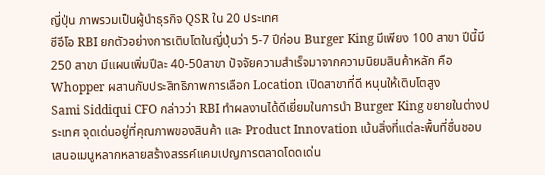ญี่ปุ่น ภาพรวมเป็นผู้นำธุรกิจ QSR ใน 20 ประเทศ
ซีอีโอ RBI ยกตัวอย่างการเติบโตในญี่ปุ่นว่า 5-7 ปีก่อน Burger King มีเพียง 100 สาขา ปีนี้มี 250 สาขา มีแผนเพิ่มปีละ 40-50สาขา ปัจจัยความสำเร็จมาจากความนิยมสินค้าหลัก คือ Whopper ผสานกับประสิทธิภาพการเลือก Location เปิดสาขาที่ดี หนุนให้เติบโตสูง
Sami Siddiqui CFO กล่าวว่า RBI ทำผลงานได้ดีเยี่ยมในการนำ Burger King ขยายในต่างประเทศ จุดเด่นอยู่ที่คุณภาพของสินค้า และ Product Innovation เน้นสิ่งที่แต่ละพื้นที่ชื่นชอบ เสนอเมนูหลากหลายสร้างสรรค์แคมเปญการตลาดโดดเด่น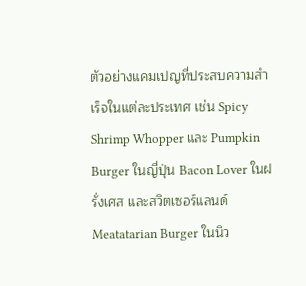ตัวอย่างแคมเปญที่ประสบความสำเร็จในแต่ละประเทศ เช่น Spicy Shrimp Whopper และ Pumpkin Burger ในญี่ปุ่น Bacon Lover ในฝรั่งเศส และสวิตเซอร์แลนด์ Meatatarian Burger ในนิว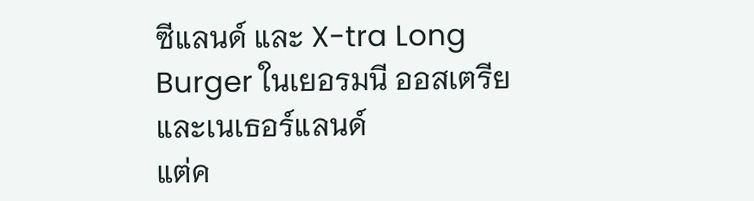ซีแลนด์ และ X-tra Long Burger ในเยอรมนี ออสเตรีย และเนเธอร์แลนด์
แต่ค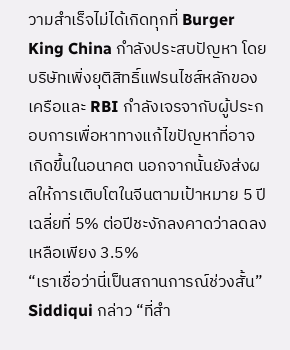วามสำเร็จไม่ได้เกิดทุกที่ Burger King China กำลังประสบปัญหา โดยบริษัทเพิ่งยุติสิทธิ์แฟรนไชส์หลักของเครือและ RBI กำลังเจรจากับผู้ประกอบการเพื่อหาทางแก้ไขปัญหาที่อาจเกิดขึ้นในอนาคต นอกจากนั้นยังส่งผลให้การเติบโตในจีนตามเป้าหมาย 5 ปีเฉลี่ยที่ 5% ต่อปีชะงักลงคาดว่าลดลงเหลือเพียง 3.5%
“เราเชื่อว่านี่เป็นสถานการณ์ช่วงสั้น” Siddiqui กล่าว “ที่สำ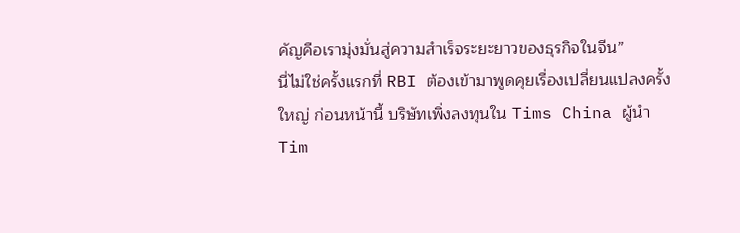คัญคือเรามุ่งมั่นสู่ความสำเร็จระยะยาวของธุรกิจในจีน”
นี่ไม่ใช่ครั้งแรกที่ RBI ต้องเข้ามาพูดคุยเรื่องเปลี่ยนแปลงครั้งใหญ่ ก่อนหน้านี้ บริษัทเพิ่งลงทุนใน Tims China ผู้นำ Tim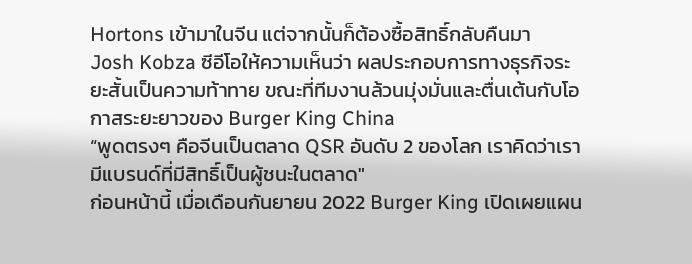Hortons เข้ามาในจีน แต่จากนั้นก็ต้องซื้อสิทธิ์กลับคืนมา
Josh Kobza ซีอีโอให้ความเห็นว่า ผลประกอบการทางธุรกิจระยะสั้นเป็นความท้าทาย ขณะที่ทีมงานล้วนมุ่งมั่นและตื่นเต้นกับโอกาสระยะยาวของ Burger King China
“พูดตรงๆ คือจีนเป็นตลาด QSR อันดับ 2 ของโลก เราคิดว่าเรามีแบรนด์ที่มีสิทธิ์เป็นผู้ชนะในตลาด"
ก่อนหน้านี้ เมื่อเดือนกันยายน 2022 Burger King เปิดเผยแผน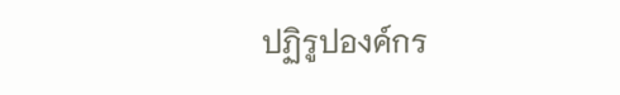ปฏิรูปองค์กร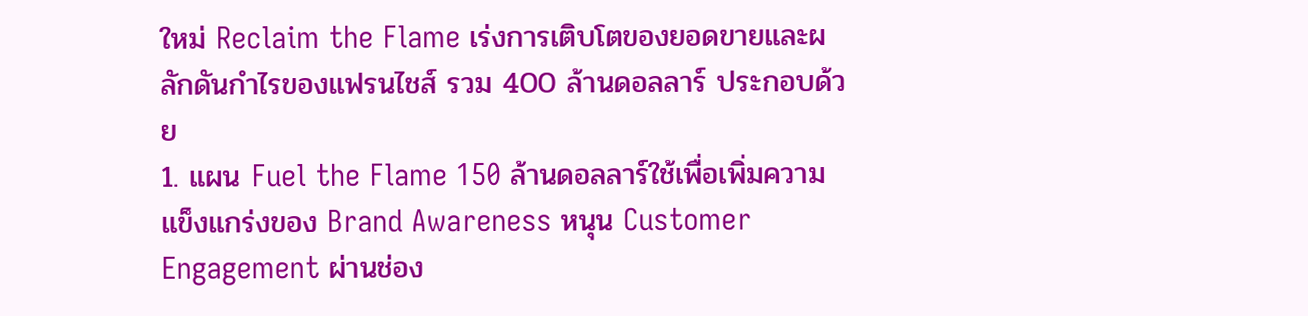ใหม่ Reclaim the Flame เร่งการเติบโตของยอดขายและผลักดันกำไรของแฟรนไชส์ รวม 400 ล้านดอลลาร์ ประกอบด้วย
1. แผน Fuel the Flame 150 ล้านดอลลาร์ใช้เพื่อเพิ่มความแข็งแกร่งของ Brand Awareness หนุน Customer Engagement ผ่านช่อง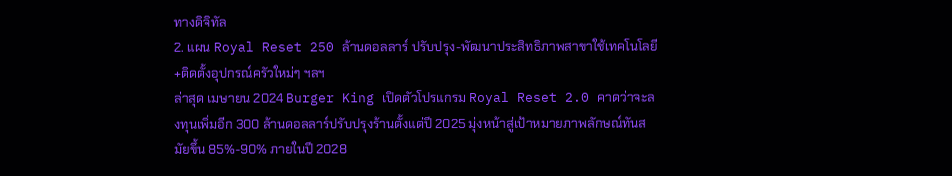ทางดิจิทัล
2. แผน Royal Reset 250 ล้านดอลลาร์ ปรับปรุง-พัฒนาประสิทธิภาพสาขาใช้เทคโนโลยี+ติดตั้งอุปกรณ์ครัวใหม่ๆ ฯลฯ
ล่าสุด เมษายน 2024 Burger King เปิดตัวโปรแกรม Royal Reset 2.0 คาดว่าจะลงทุนเพิ่มอีก 300 ล้านดอลลาร์ปรับปรุงร้านตั้งแต่ปี 2025 มุ่งหน้าสู่เป้าหมายภาพลักษณ์ทันสมัยขึ้น 85%-90% ภายในปี 2028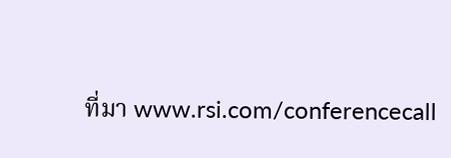ที่มา www.rsi.com/conferencecall